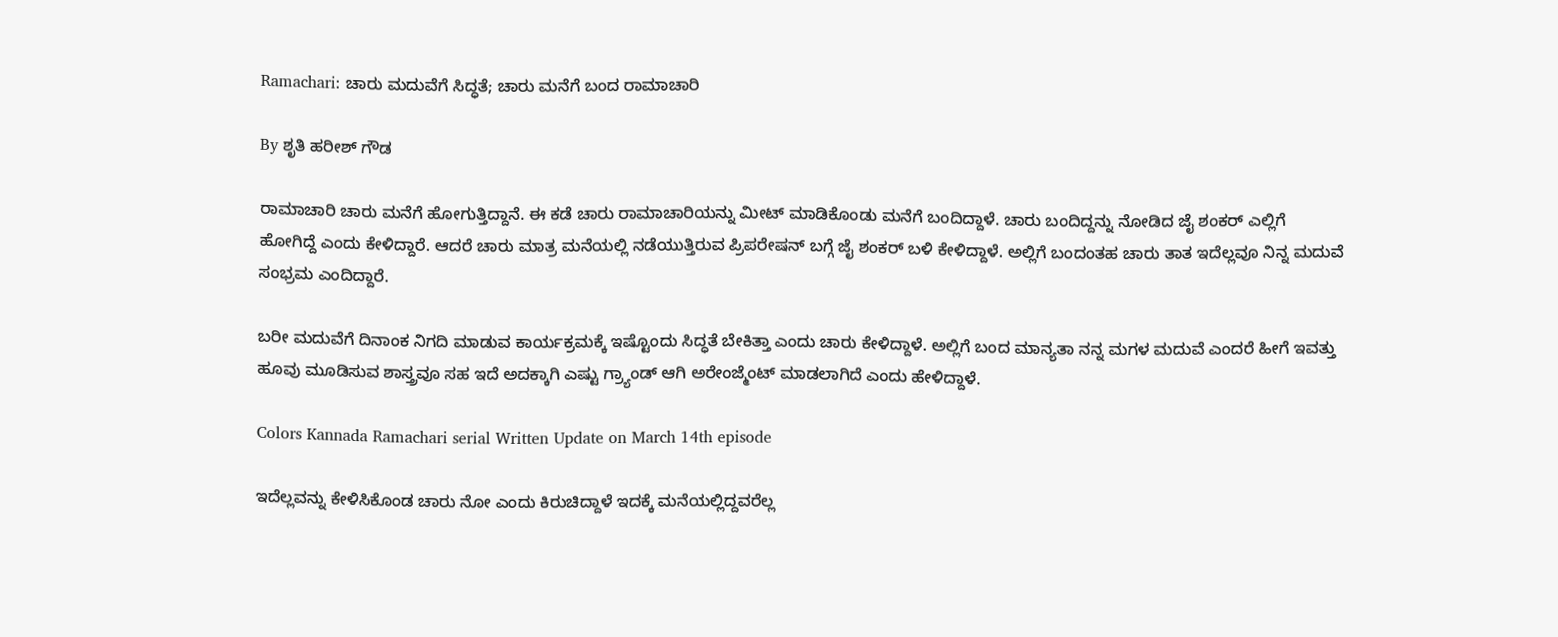Ramachari: ಚಾರು ಮದುವೆಗೆ ಸಿದ್ಧತೆ; ಚಾರು ಮನೆಗೆ ಬಂದ ರಾಮಾಚಾರಿ

By ಶೃತಿ ಹರೀಶ್ ಗೌಡ

ರಾಮಾಚಾರಿ ಚಾರು ಮನೆಗೆ ಹೋಗುತ್ತಿದ್ದಾನೆ. ಈ ಕಡೆ ಚಾರು ರಾಮಾಚಾರಿಯನ್ನು ಮೀಟ್ ಮಾಡಿಕೊಂಡು ಮನೆಗೆ ಬಂದಿದ್ದಾಳೆ. ಚಾರು ಬಂದಿದ್ದನ್ನು ನೋಡಿದ ಜೈ ಶಂಕರ್ ಎಲ್ಲಿಗೆ ಹೋಗಿದ್ದೆ ಎಂದು ಕೇಳಿದ್ದಾರೆ. ಆದರೆ ಚಾರು ಮಾತ್ರ ಮನೆಯಲ್ಲಿ ನಡೆಯುತ್ತಿರುವ ಪ್ರಿಪರೇಷನ್ ಬಗ್ಗೆ ಜೈ ಶಂಕರ್ ಬಳಿ ಕೇಳಿದ್ದಾಳೆ. ಅಲ್ಲಿಗೆ ಬಂದಂತಹ ಚಾರು ತಾತ ಇದೆಲ್ಲವೂ ನಿನ್ನ ಮದುವೆ ಸಂಭ್ರಮ ಎಂದಿದ್ದಾರೆ.

ಬರೀ ಮದುವೆಗೆ ದಿನಾಂಕ ನಿಗದಿ ಮಾಡುವ ಕಾರ್ಯಕ್ರಮಕ್ಕೆ ಇಷ್ಟೊಂದು ಸಿದ್ಧತೆ ಬೇಕಿತ್ತಾ ಎಂದು ಚಾರು ಕೇಳಿದ್ದಾಳೆ. ಅಲ್ಲಿಗೆ ಬಂದ ಮಾನ್ಯತಾ ನನ್ನ ಮಗಳ ಮದುವೆ ಎಂದರೆ ಹೀಗೆ ಇವತ್ತು ಹೂವು ಮೂಡಿಸುವ ಶಾಸ್ತ್ರವೂ ಸಹ ಇದೆ ಅದಕ್ಕಾಗಿ ಎಷ್ಟು ಗ್ರ್ಯಾಂಡ್ ಆಗಿ ಅರೇಂಜ್ಮೆಂಟ್ ಮಾಡಲಾಗಿದೆ ಎಂದು ಹೇಳಿದ್ದಾಳೆ.

Colors Kannada Ramachari serial Written Update on March 14th episode

ಇದೆಲ್ಲವನ್ನು ಕೇಳಿಸಿಕೊಂಡ ಚಾರು ನೋ ಎಂದು ಕಿರುಚಿದ್ದಾಳೆ ಇದಕ್ಕೆ ಮನೆಯಲ್ಲಿದ್ದವರೆಲ್ಲ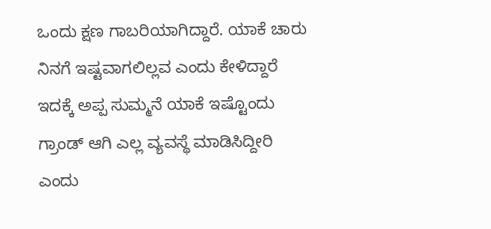ಒಂದು ಕ್ಷಣ ಗಾಬರಿಯಾಗಿದ್ದಾರೆ. ಯಾಕೆ ಚಾರು ನಿನಗೆ ಇಷ್ಟವಾಗಲಿಲ್ಲವ ಎಂದು ಕೇಳಿದ್ದಾರೆ ಇದಕ್ಕೆ ಅಪ್ಪ ಸುಮ್ಮನೆ ಯಾಕೆ ಇಷ್ಟೊಂದು ಗ್ರಾಂಡ್ ಆಗಿ ಎಲ್ಲ ವ್ಯವಸ್ಥೆ ಮಾಡಿಸಿದ್ದೀರಿ ಎಂದು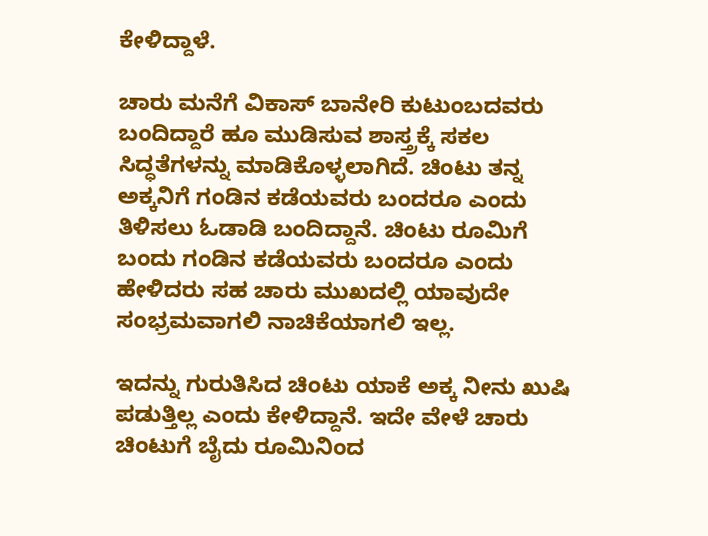ಕೇಳಿದ್ದಾಳೆ.

ಚಾರು ಮನೆಗೆ ವಿಕಾಸ್ ಬಾನೇರಿ ಕುಟುಂಬದವರು ಬಂದಿದ್ದಾರೆ ಹೂ ಮುಡಿಸುವ ಶಾಸ್ತ್ರಕ್ಕೆ ಸಕಲ ಸಿದ್ಧತೆಗಳನ್ನು ಮಾಡಿಕೊಳ್ಳಲಾಗಿದೆ. ಚಿಂಟು ತನ್ನ ಅಕ್ಕನಿಗೆ ಗಂಡಿನ ಕಡೆಯವರು ಬಂದರೂ ಎಂದು ತಿಳಿಸಲು ಓಡಾಡಿ ಬಂದಿದ್ದಾನೆ. ಚಿಂಟು ರೂಮಿಗೆ ಬಂದು ಗಂಡಿನ ಕಡೆಯವರು ಬಂದರೂ ಎಂದು ಹೇಳಿದರು ಸಹ ಚಾರು ಮುಖದಲ್ಲಿ ಯಾವುದೇ ಸಂಭ್ರಮವಾಗಲಿ ನಾಚಿಕೆಯಾಗಲಿ ಇಲ್ಲ.

ಇದನ್ನು ಗುರುತಿಸಿದ ಚಿಂಟು ಯಾಕೆ ಅಕ್ಕ ನೀನು ಖುಷಿ ಪಡುತ್ತಿಲ್ಲ ಎಂದು ಕೇಳಿದ್ದಾನೆ. ಇದೇ ವೇಳೆ ಚಾರು ಚಿಂಟುಗೆ ಬೈದು ರೂಮಿನಿಂದ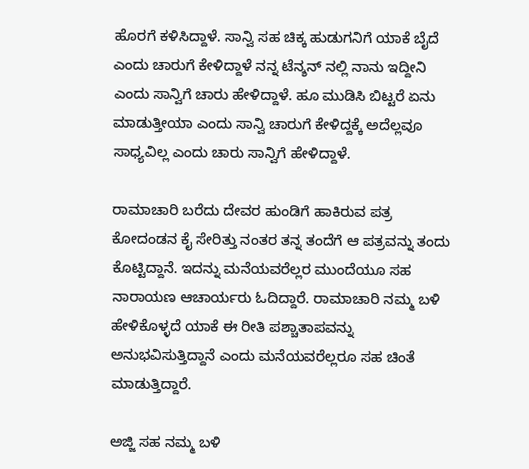ಹೊರಗೆ ಕಳಿಸಿದ್ದಾಳೆ. ಸಾನ್ವಿ ಸಹ ಚಿಕ್ಕ ಹುಡುಗನಿಗೆ ಯಾಕೆ ಬೈದೆ ಎಂದು ಚಾರುಗೆ ಕೇಳಿದ್ದಾಳೆ ನನ್ನ ಟೆನ್ಶನ್ ನಲ್ಲಿ ನಾನು ಇದ್ದೀನಿ ಎಂದು ಸಾನ್ವಿಗೆ ಚಾರು ಹೇಳಿದ್ದಾಳೆ. ಹೂ ಮುಡಿಸಿ ಬಿಟ್ಟರೆ ಏನು ಮಾಡುತ್ತೀಯಾ ಎಂದು ಸಾನ್ವಿ ಚಾರುಗೆ ಕೇಳಿದ್ದಕ್ಕೆ ಅದೆಲ್ಲವೂ ಸಾಧ್ಯವಿಲ್ಲ ಎಂದು ಚಾರು ಸಾನ್ವಿಗೆ ಹೇಳಿದ್ದಾಳೆ.

ರಾಮಾಚಾರಿ ಬರೆದು ದೇವರ ಹುಂಡಿಗೆ ಹಾಕಿರುವ ಪತ್ರ ಕೋದಂಡನ ಕೈ ಸೇರಿತ್ತು ನಂತರ ತನ್ನ ತಂದೆಗೆ ಆ ಪತ್ರವನ್ನು ತಂದು ಕೊಟ್ಟಿದ್ದಾನೆ. ಇದನ್ನು ಮನೆಯವರೆಲ್ಲರ ಮುಂದೆಯೂ ಸಹ ನಾರಾಯಣ ಆಚಾರ್ಯರು ಓದಿದ್ದಾರೆ. ರಾಮಾಚಾರಿ ನಮ್ಮ ಬಳಿ ಹೇಳಿಕೊಳ್ಳದೆ ಯಾಕೆ ಈ ರೀತಿ ಪಶ್ಚಾತಾಪವನ್ನು ಅನುಭವಿಸುತ್ತಿದ್ದಾನೆ ಎಂದು ಮನೆಯವರೆಲ್ಲರೂ ಸಹ ಚಿಂತೆ ಮಾಡುತ್ತಿದ್ದಾರೆ.

ಅಜ್ಜಿ ಸಹ ನಮ್ಮ ಬಳಿ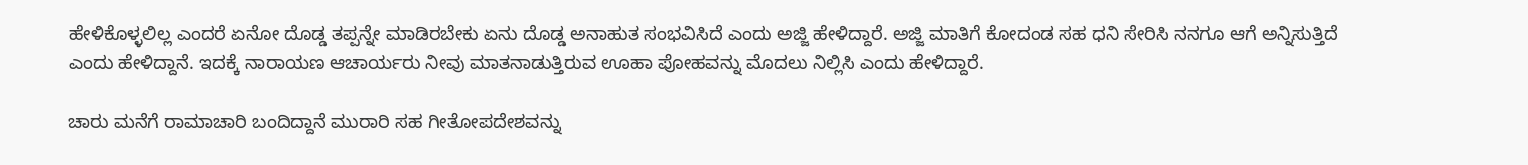ಹೇಳಿಕೊಳ್ಳಲಿಲ್ಲ ಎಂದರೆ ಏನೋ ದೊಡ್ಡ ತಪ್ಪನ್ನೇ ಮಾಡಿರಬೇಕು ಏನು ದೊಡ್ಡ ಅನಾಹುತ ಸಂಭವಿಸಿದೆ ಎಂದು ಅಜ್ಜಿ ಹೇಳಿದ್ದಾರೆ. ಅಜ್ಜಿ ಮಾತಿಗೆ ಕೋದಂಡ ಸಹ ಧನಿ ಸೇರಿಸಿ ನನಗೂ ಆಗೆ ಅನ್ನಿಸುತ್ತಿದೆ ಎಂದು ಹೇಳಿದ್ದಾನೆ. ಇದಕ್ಕೆ ನಾರಾಯಣ ಆಚಾರ್ಯರು ನೀವು ಮಾತನಾಡುತ್ತಿರುವ ಊಹಾ ಪೋಹವನ್ನು ಮೊದಲು ನಿಲ್ಲಿಸಿ ಎಂದು ಹೇಳಿದ್ದಾರೆ.

ಚಾರು ಮನೆಗೆ ರಾಮಾಚಾರಿ ಬಂದಿದ್ದಾನೆ ಮುರಾರಿ ಸಹ ಗೀತೋಪದೇಶವನ್ನು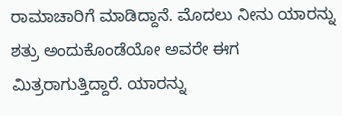ರಾಮಾಚಾರಿಗೆ ಮಾಡಿದ್ದಾನೆ. ಮೊದಲು ನೀನು ಯಾರನ್ನು ಶತ್ರು ಅಂದುಕೊಂಡೆಯೋ ಅವರೇ ಈಗ ಮಿತ್ರರಾಗುತ್ತಿದ್ದಾರೆ. ಯಾರನ್ನು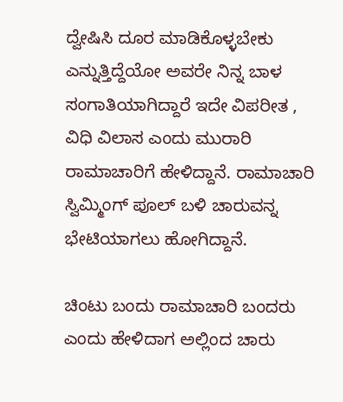ದ್ವೇಷಿಸಿ ದೂರ ಮಾಡಿಕೊಳ್ಳಬೇಕು ಎನ್ನುತ್ತಿದ್ದೆಯೋ ಅವರೇ ನಿನ್ನ ಬಾಳ ಸಂಗಾತಿಯಾಗಿದ್ದಾರೆ ಇದೇ ವಿಪರೀತ , ವಿಧಿ ವಿಲಾಸ ಎಂದು ಮುರಾರಿ ರಾಮಾಚಾರಿಗೆ ಹೇಳಿದ್ದಾನೆ. ರಾಮಾಚಾರಿ ಸ್ವಿಮ್ಮಿಂಗ್ ಪೂಲ್ ಬಳಿ ಚಾರುವನ್ನ ಭೇಟಿಯಾಗಲು ಹೋಗಿದ್ದಾನೆ.

ಚಿಂಟು ಬಂದು ರಾಮಾಚಾರಿ ಬಂದರು ಎಂದು ಹೇಳಿದಾಗ ಅಲ್ಲಿಂದ ಚಾರು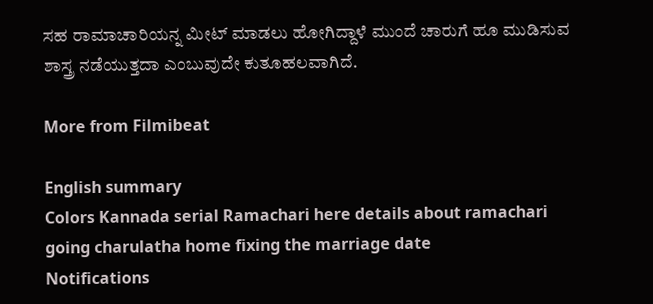ಸಹ ರಾಮಾಚಾರಿಯನ್ನ ಮೀಟ್ ಮಾಡಲು ಹೋಗಿದ್ದಾಳೆ ಮುಂದೆ ಚಾರುಗೆ ಹೂ ಮುಡಿಸುವ ಶಾಸ್ತ್ರ ನಡೆಯುತ್ತದಾ ಎಂಬುವುದೇ ಕುತೂಹಲವಾಗಿದೆ.

More from Filmibeat

English summary
Colors Kannada serial Ramachari here details about ramachari going charulatha home fixing the marriage date
Notifications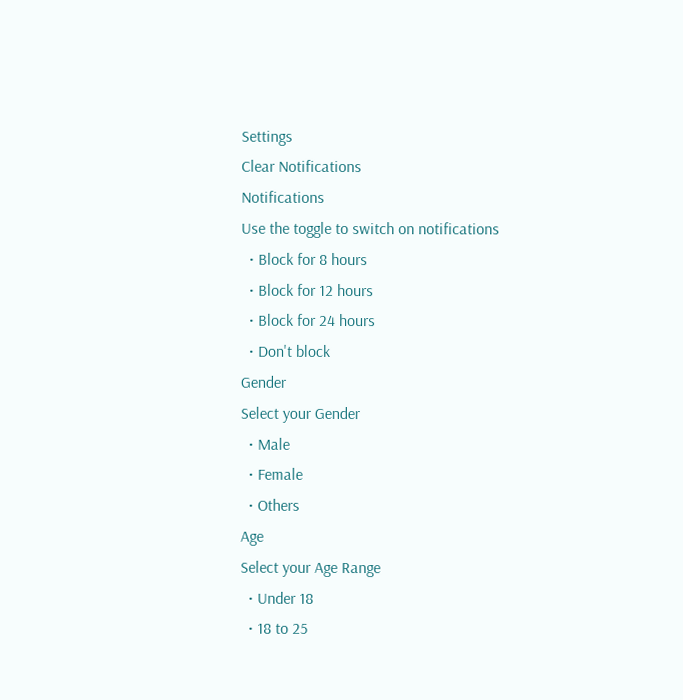Settings
Clear Notifications
Notifications
Use the toggle to switch on notifications
  • Block for 8 hours
  • Block for 12 hours
  • Block for 24 hours
  • Don't block
Gender
Select your Gender
  • Male
  • Female
  • Others
Age
Select your Age Range
  • Under 18
  • 18 to 25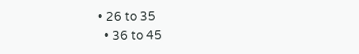• 26 to 35
  • 36 to 45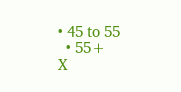• 45 to 55
  • 55+
X